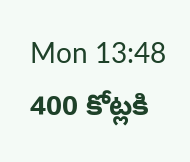Mon 13:48 400 కోట్లకి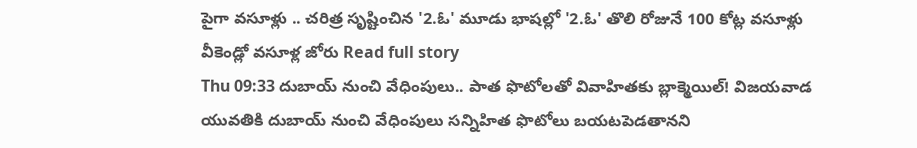పైగా వసూళ్లు .. చరిత్ర సృష్టించిన '2.ఓ' మూడు భాషల్లో '2.ఓ' తొలి రోజునే 100 కోట్ల వసూళ్లు వీకెండ్లో వసూళ్ల జోరు Read full story
Thu 09:33 దుబాయ్ నుంచి వేధింపులు.. పాత ఫొటోలతో వివాహితకు బ్లాక్మెయిల్! విజయవాడ యువతికి దుబాయ్ నుంచి వేధింపులు సన్నిహిత ఫొటోలు బయటపెడతానని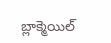బ్లాక్మెయిల్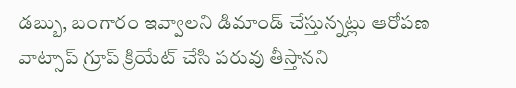డబ్బు, బంగారం ఇవ్వాలని డిమాండ్ చేస్తున్నట్లు ఆరోపణ వాట్సాప్ గ్రూప్ క్రియేట్ చేసి పరువు తీస్తానని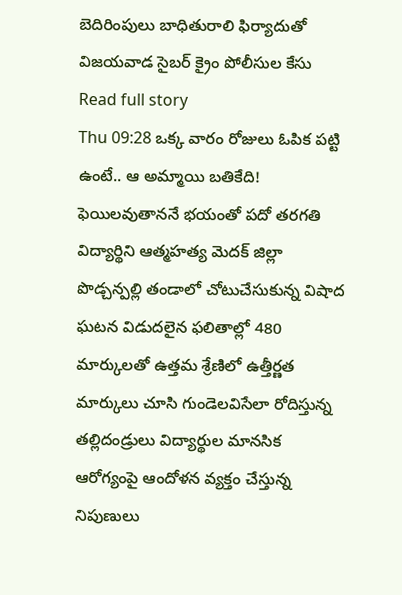బెదిరింపులు బాధితురాలి ఫిర్యాదుతో విజయవాడ సైబర్ క్రైం పోలీసుల కేసు Read full story
Thu 09:28 ఒక్క వారం రోజులు ఓపిక పట్టి ఉంటే.. ఆ అమ్మాయి బతికేది! ఫెయిలవుతాననే భయంతో పదో తరగతి విద్యార్థిని ఆత్మహత్య మెదక్ జిల్లా పొడ్చన్పల్లి తండాలో చోటుచేసుకున్న విషాద ఘటన విడుదలైన ఫలితాల్లో 480 మార్కులతో ఉత్తమ శ్రేణిలో ఉత్తీర్ణత మార్కులు చూసి గుండెలవిసేలా రోదిస్తున్న తల్లిదండ్రులు విద్యార్థుల మానసిక ఆరోగ్యంపై ఆందోళన వ్యక్తం చేస్తున్న నిపుణులు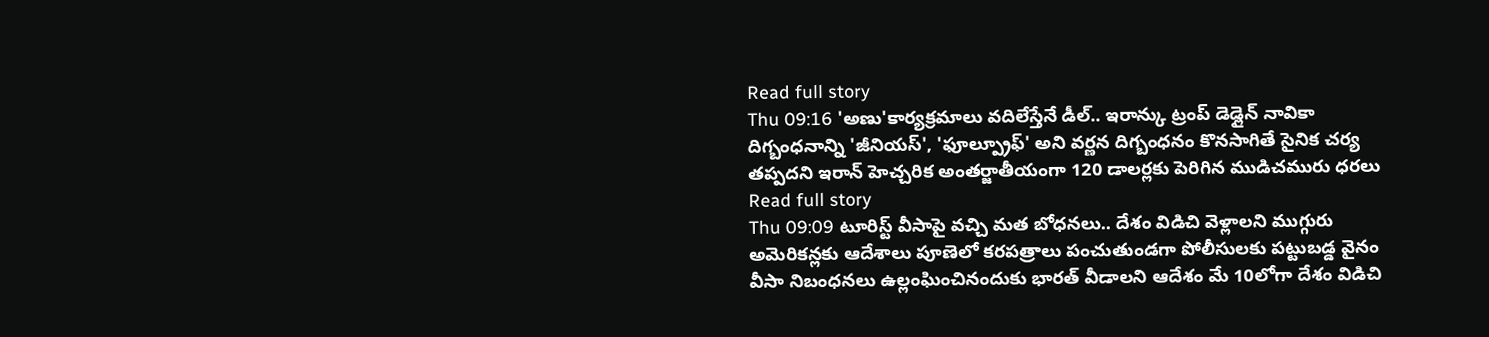Read full story
Thu 09:16 'అణు'కార్యక్రమాలు వదిలేస్తేనే డీల్.. ఇరాన్కు ట్రంప్ డెడ్లైన్ నావికా దిగ్బంధనాన్ని 'జీనియస్', 'ఫూల్ప్రూఫ్' అని వర్ణన దిగ్బంధనం కొనసాగితే సైనిక చర్య తప్పదని ఇరాన్ హెచ్చరిక అంతర్జాతీయంగా 120 డాలర్లకు పెరిగిన ముడిచమురు ధరలు Read full story
Thu 09:09 టూరిస్ట్ వీసాపై వచ్చి మత బోధనలు.. దేశం విడిచి వెళ్లాలని ముగ్గురు అమెరికన్లకు ఆదేశాలు పూణెలో కరపత్రాలు పంచుతుండగా పోలీసులకు పట్టుబడ్డ వైనం వీసా నిబంధనలు ఉల్లంఘించినందుకు భారత్ వీడాలని ఆదేశం మే 10లోగా దేశం విడిచి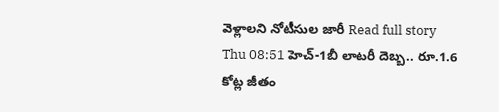వెళ్లాలని నోటీసుల జారీ Read full story
Thu 08:51 హెచ్-1బీ లాటరీ దెబ్బ.. రూ.1.6 కోట్ల జీతం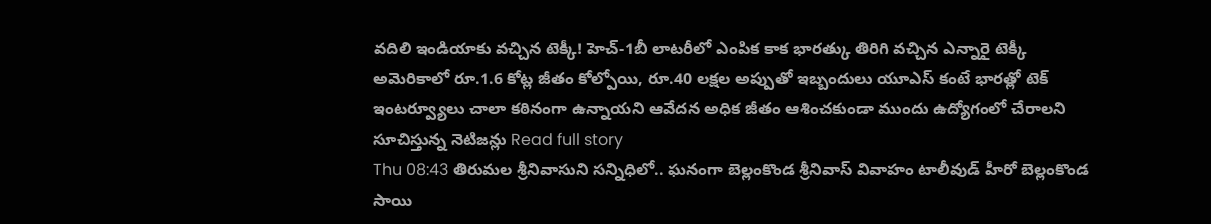వదిలి ఇండియాకు వచ్చిన టెక్కీ! హెచ్-1బీ లాటరీలో ఎంపిక కాక భారత్కు తిరిగి వచ్చిన ఎన్నారై టెక్కీ అమెరికాలో రూ.1.6 కోట్ల జీతం కోల్పోయి, రూ.40 లక్షల అప్పుతో ఇబ్బందులు యూఎస్ కంటే భారత్లో టెక్ ఇంటర్వ్యూలు చాలా కఠినంగా ఉన్నాయని ఆవేదన అధిక జీతం ఆశించకుండా ముందు ఉద్యోగంలో చేరాలని సూచిస్తున్న నెటిజన్లు Read full story
Thu 08:43 తిరుమల శ్రీనివాసుని సన్నిధిలో.. ఘనంగా బెల్లంకొండ శ్రీనివాస్ వివాహం టాలీవుడ్ హీరో బెల్లంకొండ సాయి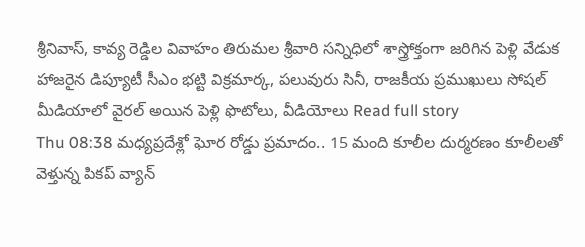శ్రీనివాస్, కావ్య రెడ్డిల వివాహం తిరుమల శ్రీవారి సన్నిధిలో శాస్త్రోక్తంగా జరిగిన పెళ్లి వేడుక హాజరైన డిప్యూటీ సీఎం భట్టి విక్రమార్క, పలువురు సినీ, రాజకీయ ప్రముఖులు సోషల్ మీడియాలో వైరల్ అయిన పెళ్లి ఫొటోలు, వీడియోలు Read full story
Thu 08:38 మధ్యప్రదేశ్లో ఘోర రోడ్డు ప్రమాదం.. 15 మంది కూలీల దుర్మరణం కూలీలతో వెళ్తున్న పికప్ వ్యాన్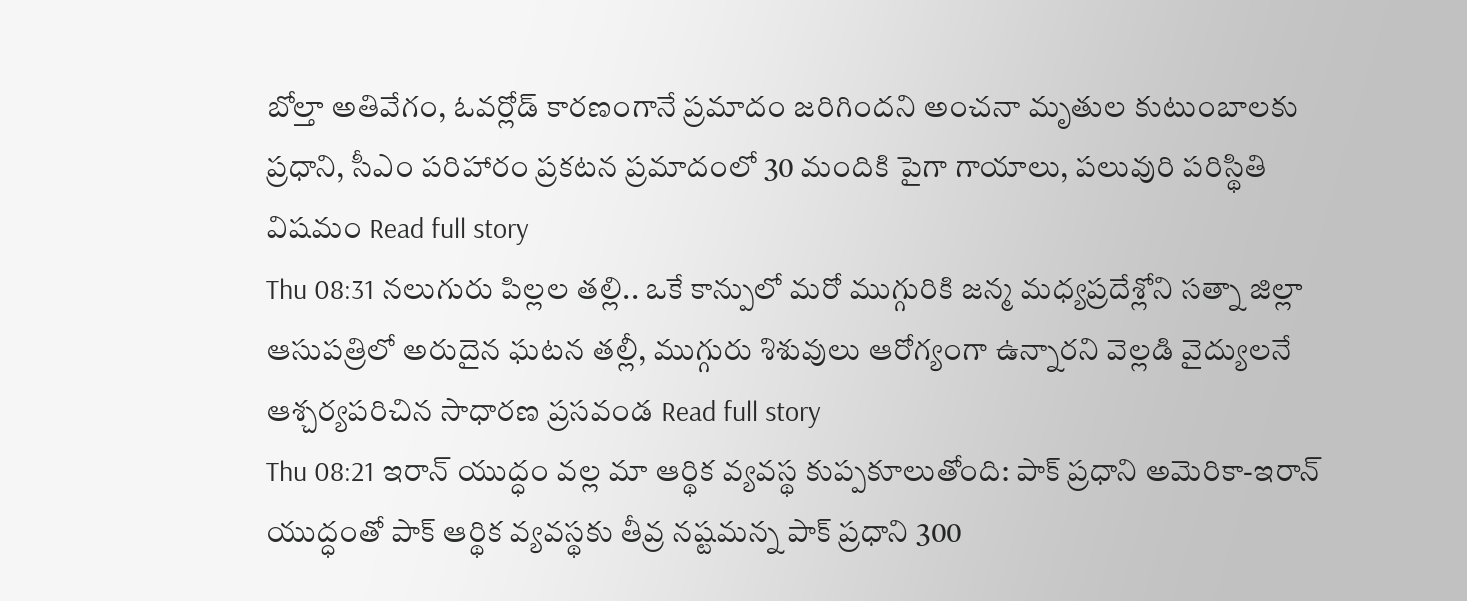బోల్తా అతివేగం, ఓవర్లోడ్ కారణంగానే ప్రమాదం జరిగిందని అంచనా మృతుల కుటుంబాలకు ప్రధాని, సీఎం పరిహారం ప్రకటన ప్రమాదంలో 30 మందికి పైగా గాయాలు, పలువురి పరిస్థితి విషమం Read full story
Thu 08:31 నలుగురు పిల్లల తల్లి.. ఒకే కాన్పులో మరో ముగ్గురికి జన్మ మధ్యప్రదేశ్లోని సత్నా జిల్లా ఆసుపత్రిలో అరుదైన ఘటన తల్లీ, ముగ్గురు శిశువులు ఆరోగ్యంగా ఉన్నారని వెల్లడి వైద్యులనే ఆశ్చర్యపరిచిన సాధారణ ప్రసవండ Read full story
Thu 08:21 ఇరాన్ యుద్ధం వల్ల మా ఆర్థిక వ్యవస్థ కుప్పకూలుతోంది: పాక్ ప్రధాని అమెరికా-ఇరాన్ యుద్ధంతో పాక్ ఆర్థిక వ్యవస్థకు తీవ్ర నష్టమన్న పాక్ ప్రధాని 300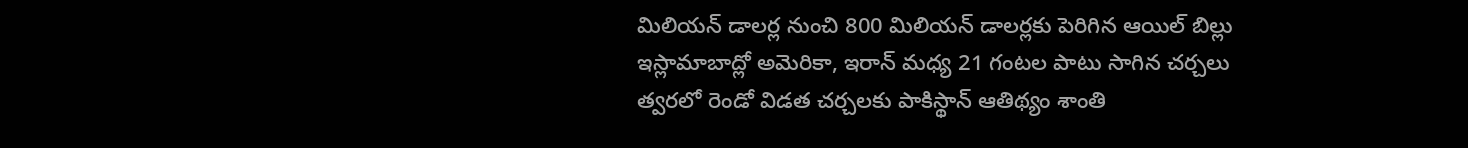మిలియన్ డాలర్ల నుంచి 800 మిలియన్ డాలర్లకు పెరిగిన ఆయిల్ బిల్లు ఇస్లామాబాద్లో అమెరికా, ఇరాన్ మధ్య 21 గంటల పాటు సాగిన చర్చలు త్వరలో రెండో విడత చర్చలకు పాకిస్థాన్ ఆతిథ్యం శాంతి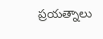ప్రయత్నాలు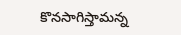కొనసాగిస్తామన్న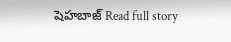షెహబాజ్ Read full story